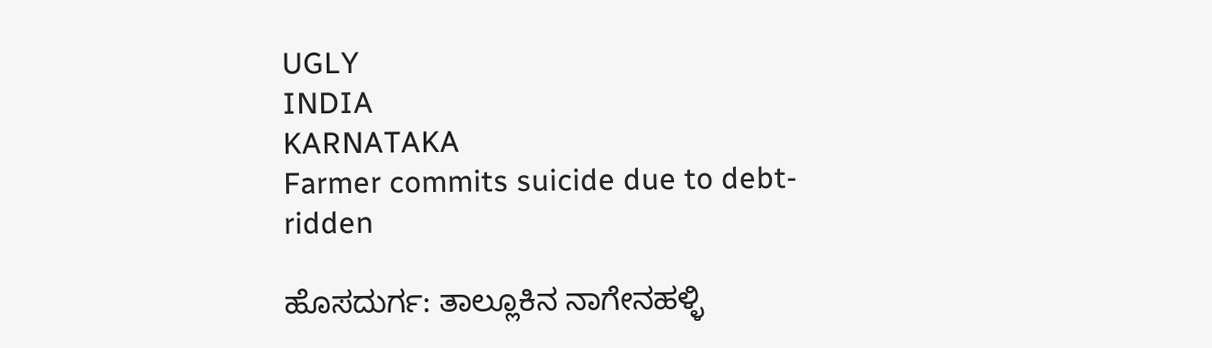UGLY
INDIA
KARNATAKA
Farmer commits suicide due to debt- ridden

ಹೊಸದುರ್ಗ: ತಾಲ್ಲೂಕಿನ ನಾಗೇನಹಳ್ಳಿ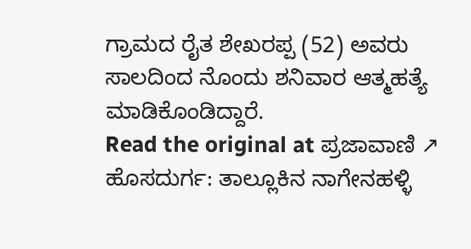ಗ್ರಾಮದ ರೈತ ಶೇಖರಪ್ಪ (52) ಅವರು ಸಾಲದಿಂದ ನೊಂದು ಶನಿವಾರ ಆತ್ಮಹತ್ಯೆ ಮಾಡಿಕೊಂಡಿದ್ದಾರೆ.
Read the original at ಪ್ರಜಾವಾಣಿ ↗
ಹೊಸದುರ್ಗ: ತಾಲ್ಲೂಕಿನ ನಾಗೇನಹಳ್ಳಿ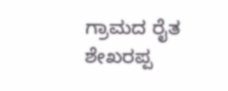ಗ್ರಾಮದ ರೈತ ಶೇಖರಪ್ಪ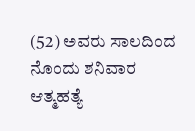(52) ಅವರು ಸಾಲದಿಂದ ನೊಂದು ಶನಿವಾರ ಆತ್ಮಹತ್ಯೆ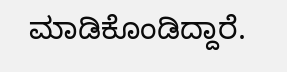ಮಾಡಿಕೊಂಡಿದ್ದಾರೆ.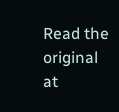Read the original at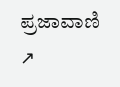ಪ್ರಜಾವಾಣಿ ↗